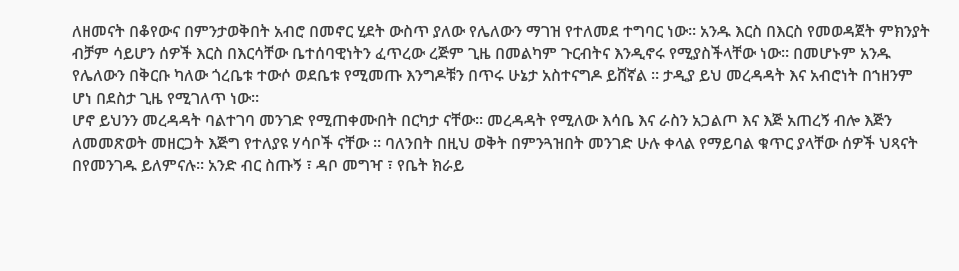ለዘመናት በቆየውና በምንታወቅበት አብሮ በመኖር ሂደት ውስጥ ያለው የሌለውን ማገዝ የተለመደ ተግባር ነው። አንዱ እርስ በእርስ የመወዳጀት ምክንያት ብቻም ሳይሆን ሰዎች እርስ በእርሳቸው ቤተሰባዊነትን ፈጥረው ረጅም ጊዜ በመልካም ጉርብትና እንዲኖሩ የሚያስችላቸው ነው። በመሆኑም አንዱ የሌለውን በቅርቡ ካለው ጎረቤቱ ተውሶ ወደቤቱ የሚመጡ እንግዶቹን በጥሩ ሁኔታ አስተናግዶ ይሸኛል ። ታዲያ ይህ መረዳዳት እና አብሮነት በኀዘንም ሆነ በደስታ ጊዜ የሚገለጥ ነው።
ሆኖ ይህንን መረዳዳት ባልተገባ መንገድ የሚጠቀሙበት በርካታ ናቸው። መረዳዳት የሚለው እሳቤ እና ራስን አጋልጦ እና እጅ አጠረኝ ብሎ እጅን ለመመጽወት መዘርጋት እጅግ የተለያዩ ሃሳቦች ናቸው ። ባለንበት በዚህ ወቅት በምንጓዝበት መንገድ ሁሉ ቀላል የማይባል ቁጥር ያላቸው ሰዎች ህጻናት በየመንገዱ ይለምናሉ። አንድ ብር ስጡኝ ፣ ዳቦ መግዣ ፣ የቤት ክራይ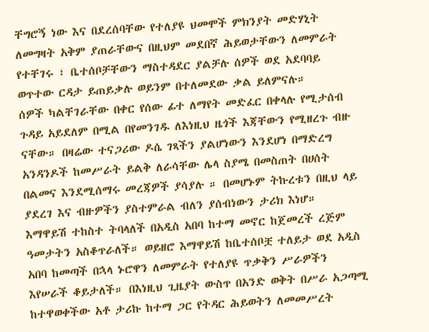ቸግሮኝ ነው እና በደረሰባቸው የተለያዩ ህመሞች ምክንያት መድሃኒት ለመግዛት አቅም ያጠራቸውና በዚህም መደበኛ ሕይወታቸውን ለመምራት የተቸገሩ ፣ ቤተሰቦቻቸውን ማስተዳደር ያልቻሉ ሰዎች ወደ አደባባይ ወጥተው ርዳታ ይጠይቃሉ ወይንም በተለመደው ቃል ይለምናሉ።
ሰዎች ካልቸገራቸው በቀር የሰው ፊተ ለማየት መድፈር በቀላሉ የሚታሰብ ጉዳይ አይደለም በሚል በየመንገዱ ለእነዚህ ዜጎች እጃቸውን የሚዘረጉ ብዙ ናቸው። በዛሬው ተናጋሪው ዶሴ ገጻችን ያልሆነውን እንደሆነ በማድረግ አንዳንዶች ከመሥራት ይልቅ ለራሳቸው ሌላ ስያሜ በመስጠት በሀሰት በልመና እንደሚሰማሩ መረጃዎች ያሳያሉ ። በመሆኑም ትኩረቱን በዚህ ላይ ያደረገ እና ብዙዎችን ያስተምራል ብለን ያሰብነውን ታሪክ እነሆ።
እማዋይሽ ተከስተ ትባላለች በአዲስ አበባ ከተማ መኖር ከጀመረች ረጅም ዓመታትን አስቆጥራለች። ወይዘሮ እማዋይሽ ከቤተሰቦቿ ተለይታ ወደ አዲስ አበባ ከመጣች በኋላ ኑሮዋን ለመምራት የተለያዩ ጥቃቅን ሥራዎችን እየሠራች ቆይታለች። በእነዚህ ጊዜያት ውስጥ በአንድ ወቅት በሥራ አጋጣሚ ከተዋወቀችው አቶ ታሪኩ ከተማ ጋር የትዳር ሕይወትን ለመመሥረት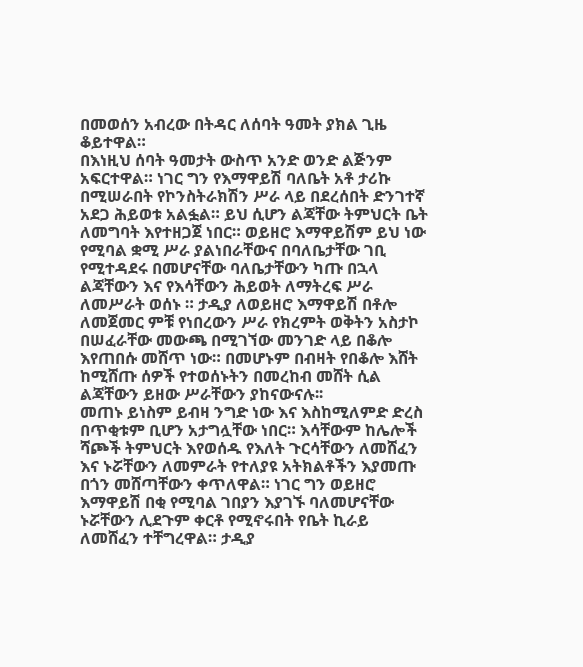በመወሰን አብረው በትዳር ለሰባት ዓመት ያክል ጊዜ ቆይተዋል።
በእነዚህ ሰባት ዓመታት ውስጥ አንድ ወንድ ልጅንም አፍርተዋል። ነገር ግን የእማዋይሽ ባለቤት አቶ ታሪኩ በሚሠራበት የኮንስትራክሽን ሥራ ላይ በደረሰበት ድንገተኛ አደጋ ሕይወቱ አልፏል። ይህ ሲሆን ልጃቸው ትምህርት ቤት ለመግባት እየተዘጋጀ ነበር። ወይዘሮ እማዋይሽም ይህ ነው የሚባል ቋሚ ሥራ ያልነበራቸውና በባለቤታቸው ገቢ የሚተዳደሩ በመሆናቸው ባለቤታቸውን ካጡ በኋላ ልጃቸውን እና የእሳቸውን ሕይወት ለማትረፍ ሥራ ለመሥራት ወሰኑ ። ታዲያ ለወይዘሮ እማዋይሽ በቶሎ ለመጀመር ምቹ የነበረውን ሥራ የክረምት ወቅትን አስታኮ በሠፈራቸው መውጫ በሚገኘው መንገድ ላይ በቆሎ እየጠበሱ መሸጥ ነው። በመሆኑም በብዛት የበቆሎ እሸት ከሚሸጡ ሰዎች የተወሰኑትን በመረከብ መሸት ሲል ልጃቸውን ይዘው ሥራቸውን ያከናውናሉ፡፡
መጠኑ ይነስም ይብዛ ንግድ ነው እና እስከሚለምድ ድረስ በጥቂቱም ቢሆን አታግሏቸው ነበር። እሳቸውም ከሌሎች ሻጮች ትምህርት እየወሰዱ የእለት ጉርሳቸውን ለመሸፈን እና ኑሯቸውን ለመምራት የተለያዩ አትክልቶችን እያመጡ በጎን መሸጣቸውን ቀጥለዋል። ነገር ግን ወይዘሮ እማዋይሽ በቂ የሚባል ገበያን እያገኙ ባለመሆናቸው ኑሯቸውን ሊደጉም ቀርቶ የሚኖሩበት የቤት ኪራይ ለመሸፈን ተቸግረዋል። ታዲያ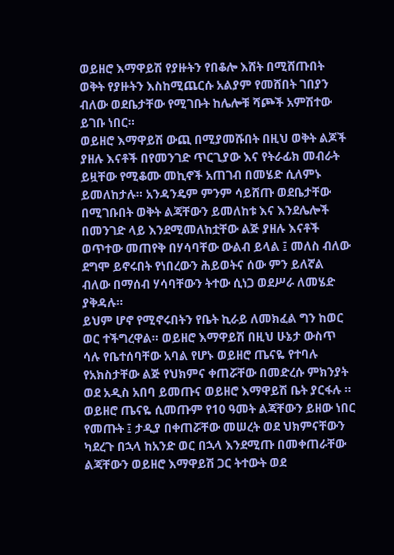ወይዘሮ እማዋይሽ የያዙትን የበቆሎ እሸት በሚሸጡበት ወቅት የያዙትን እስከሚጨርሱ አልያም የመሸበት ገበያን ብለው ወደቤታቸው የሚገቡት ከሌሎቹ ሻጮች አምሽተው ይገቡ ነበር።
ወይዘሮ እማዋይሽ ውጪ በሚያመሹበት በዚህ ወቅት ልጆች ያዘሉ እናቶች በየመንገድ ጥርጊያው እና የትራፊክ መብራት ይዟቸው የሚቆሙ መኪኖች አጠገብ በመሄድ ሲለምኑ ይመለከታሉ። አንዳንዴም ምንም ሳይሸጡ ወደቤታቸው በሚገቡበት ወቅት ልጃቸውን ይመለከቱ እና እንደሌሎች በመንገድ ላይ እንደሚመለከቷቸው ልጅ ያዘሉ እናቶች ወጥተው መጠየቅ በሃሳባቸው ውልብ ይላል ፤ መለስ ብለው ደግሞ ይኖሩበት የነበረውን ሕይወትና ሰው ምን ይለኛል ብለው በማሰብ ሃሳባቸውን ትተው ሲነጋ ወደሥራ ለመሄድ ያቅዳሉ።
ይህም ሆኖ የሚኖሩበትን የቤት ኪራይ ለመክፈል ግን ከወር ወር ተችግረዋል። ወይዘሮ እማዋይሽ በዚህ ሁኔታ ውስጥ ሳሉ የቤተሰባቸው አባል የሆኑ ወይዘሮ ጤናዬ የተባሉ የአክስታቸው ልጅ የህክምና ቀጠሯቸው በመድረሱ ምክንያት ወደ አዲስ አበባ ይመጡና ወይዘሮ እማዋይሽ ቤት ያርፋሉ ። ወይዘሮ ጤናዬ ሲመጡም የ10 ዓመት ልጃቸውን ይዘው ነበር የመጡት ፤ ታዲያ በቀጠሯቸው መሠረት ወደ ህክምናቸውን ካደረጉ በኋላ ከአንድ ወር በኋላ እንደሚጡ በመቀጠራቸው ልጃቸውን ወይዘሮ እማዋይሽ ጋር ትተውት ወደ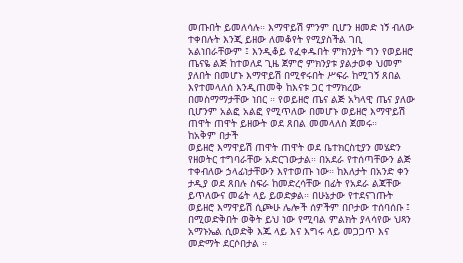መጡበት ይመለሳሉ። እማዋይሽ ምንም ቢሆን ዘመድ ነኝ ብለው ተቀበሉት እንጂ ይዘው ለመቆየት የሚያስችል ገቢ አልነበራቸውም ፤ እንዲቆይ የፈቀዱበት ምክንያት ግን የወይዘሮ ጤናዬ ልጅ ከተወለደ ጊዜ ጀምሮ ምክንያቱ ያልታወቀ ህመም ያለበት በመሆኑ እማዋይሽ በሚኖሩበት ሥፍራ ከሚገኝ ጸበል እየተመላለሰ እንዲጠመቅ ከእናቱ ጋር ተማክረው በመስማማታቸው ነበር ። የወይዘሮ ጤና ልጅ አካላዊ ጤና ያለው ቢሆንም አልፎ አልፎ የሚጥለው በመሆኑ ወይዘሮ እማዋይሽ ጠዋት ጠዋት ይዘውት ወደ ጸበል መመላለስ ጀመሩ።
ከአቅም በታች
ወይዘሮ እማዋይሽ ጠዋት ጠዋት ወደ ቤተክርስቲያን መሄድን የዘወትር ተግባራቸው አድርገውታል። በአደራ የተሰጣቸውን ልጅ ተቀብለው ኃላፊነታቸውን እየተወጡ ነው። ከእለታት በአንድ ቀን ታዲያ ወደ ጸበሉ ስፍራ ከመድረሳቸው በፊት የአደራ ልጃቸው ይጥለውና መሬት ላይ ይወድቃል። በሁኔታው የተደናገጡት ወይዘሮ እማዋይሽ ሲጮሁ ሌሎች ሰዎችም በቦታው ተሰባሰቡ ፤ በሚወድቅበት ወቅት ይህ ነው የሚባል ምልክት ያላሳየው ህጻን አማኑኤል ሲወድቅ እጁ ላይ እና እግሩ ላይ መጋጋጥ እና መድማት ደርሶበታል ።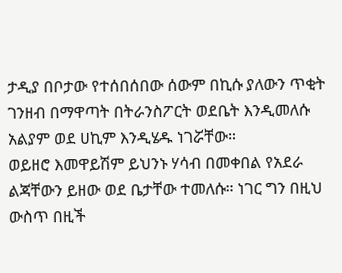ታዲያ በቦታው የተሰበሰበው ሰውም በኪሱ ያለውን ጥቂት ገንዘብ በማዋጣት በትራንስፖርት ወደቤት እንዲመለሱ አልያም ወደ ሀኪም እንዲሄዱ ነገሯቸው።
ወይዘሮ እመዋይሽም ይህንኑ ሃሳብ በመቀበል የአደራ ልጃቸውን ይዘው ወደ ቤታቸው ተመለሱ። ነገር ግን በዚህ ውስጥ በዚች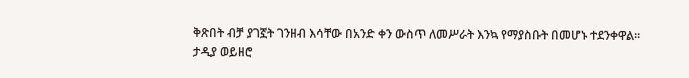ቅጽበት ብቻ ያገኟት ገንዘብ እሳቸው በአንድ ቀን ውስጥ ለመሥራት እንኳ የማያስቡት በመሆኑ ተደንቀዋል።
ታዲያ ወይዘሮ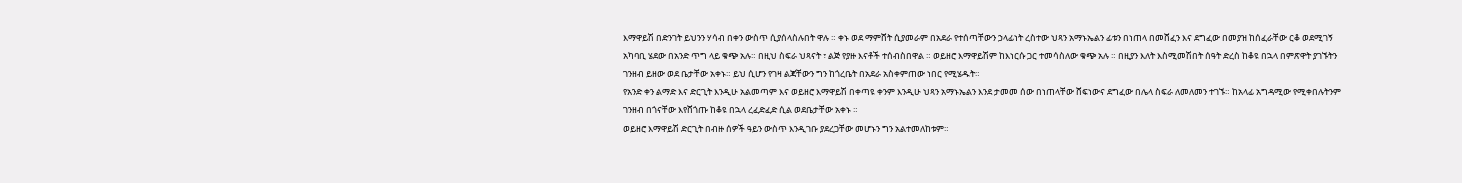እማዋይሽ በድንገት ይህንን ሃሳብ በቀን ውስጥ ሲያሰላስሉበት ዋሉ ። ቀኑ ወደ ማምሸት ሲያመራም በአደራ የተሰጣቸውን ኃላፊነት ረስተው ህጻን አማኑኤልን ፊቱን በነጠላ በመሸፈን እና ደግፈው በመያዝ ከሰፈራቸው ርቆ ወደሚገኝ አካባቢ ሄደው በአንድ ጥግ ላይ ቁጭ አሉ። በዚህ ስፍራ ህጻናት ፣ ልጅ የያዙ እናቶች ተሰብስበዋል ። ወይዘሮ እማዋይሽም ከእነርሱ ጋር ተመሳስለው ቁጭ አሉ ። በዚያን እለት እስሚመሽበት ሰዓት ድረስ ከቆዩ በኋላ በምጽዋት ያገኙትን ገንዘብ ይዘው ወደ ቤታቸው አቀኑ። ይህ ሲሆን የገዛ ልጃቸውን ግን ከጎረቤት በአደራ አስቀምጠው ነበር የሚሄዱት።
የአንድ ቀን ልማድ እና ድርጊት እንዲሁ አልመጣም እና ወይዘሮ እማዋይሽ በቀጣዩ ቀንም እንዲሁ ህጻን አማኑኤልን እንደ ታመመ ሰው በነጠላቸው ሸፍነውና ደግፈው በሌላ ስፍራ ለመለመን ተገኙ። ከአላፊ አግዳሚው የሚቀበሉትንም ገንዘብ በጎናቸው እየሸጎጡ ከቆዩ በኋላ ረፈድፈድ ሲል ወደቤታቸው አቀኑ ።
ወይዘሮ እማዋይሽ ድርጊት በብዙ ሰዎች ዓይን ውስጥ እንዲገቡ ያደረጋቸው መሆኑን ግን አልተመለከቱም።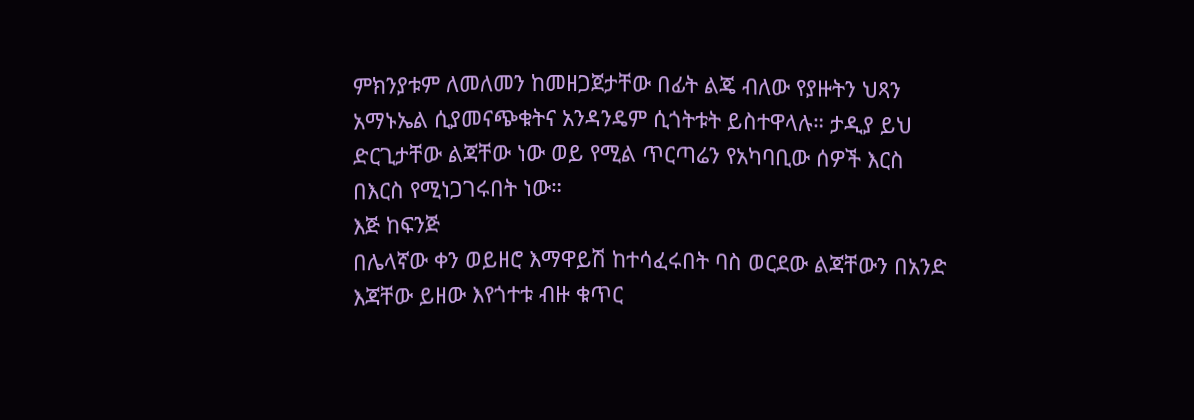ምክንያቱም ለመለመን ከመዘጋጀታቸው በፊት ልጄ ብለው የያዙትን ህጻን አማኑኤል ሲያመናጭቁትና አንዳንዴም ሲጎትቱት ይስተዋላሉ። ታዲያ ይህ ድርጊታቸው ልጃቸው ነው ወይ የሚል ጥርጣሬን የአካባቢው ሰዎች እርስ በእርስ የሚነጋገሩበት ነው።
እጅ ከፍንጅ
በሌላኛው ቀን ወይዘሮ እማዋይሽ ከተሳፈሩበት ባስ ወርደው ልጃቸውን በአንድ እጃቸው ይዘው እየጎተቱ ብዙ ቁጥር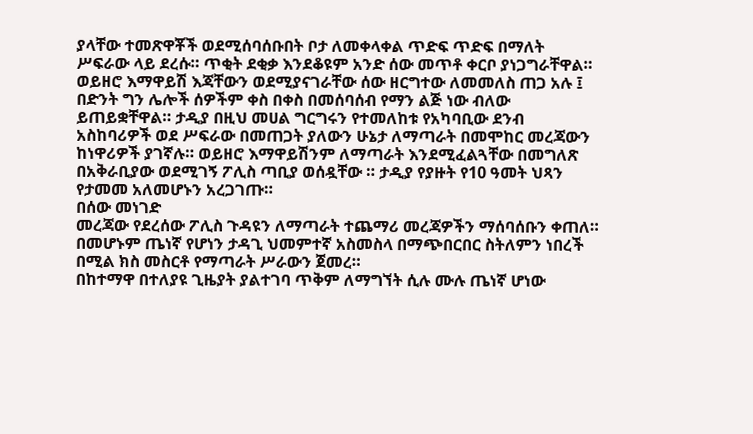ያላቸው ተመጽዋቾች ወደሚሰባሰቡበት ቦታ ለመቀላቀል ጥድፍ ጥድፍ በማለት ሥፍራው ላይ ደረሱ። ጥቂት ደቂቃ እንደቆዩም አንድ ሰው መጥቶ ቀርቦ ያነጋግራቸዋል። ወይዘሮ እማዋይሽ እጃቸውን ወደሚያናገራቸው ሰው ዘርግተው ለመመለስ ጠጋ አሉ ፤ በድንት ግን ሌሎች ሰዎችም ቀስ በቀስ በመሰባሰብ የማን ልጅ ነው ብለው ይጠይቋቸዋል። ታዲያ በዚህ መሀል ግርግሩን የተመለከቱ የአካባቢው ደንብ አስከባሪዎች ወደ ሥፍራው በመጠጋት ያለውን ሁኔታ ለማጣራት በመሞከር መረጃውን ከነዋሪዎች ያገኛሉ። ወይዘሮ እማዋይሽንም ለማጣራት እንደሚፈልጓቸው በመግለጽ በአቅራቢያው ወደሚገኝ ፖሊስ ጣቢያ ወሰዷቸው ። ታዲያ የያዙት የ10 ዓመት ህጻን የታመመ አለመሆኑን አረጋገጡ።
በሰው መነገድ
መረጃው የደረሰው ፖሊስ ጉዳዩን ለማጣራት ተጨማሪ መረጃዎችን ማሰባሰቡን ቀጠለ። በመሆኑም ጤነኛ የሆነን ታዳጊ ህመምተኛ አስመስላ በማጭበርበር ስትለምን ነበረች በሚል ክስ መስርቶ የማጣራት ሥራውን ጀመረ።
በከተማዋ በተለያዩ ጊዜያት ያልተገባ ጥቅም ለማግኘት ሲሉ ሙሉ ጤነኛ ሆነው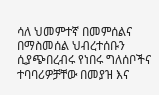ሳለ ህመምተኛ በመምሰልና በማስመሰል ህብረተሰቡን ሲያጭበረብሩ የነበሩ ግለሰቦችና ተባባሪዎቻቸው በመያዝ እና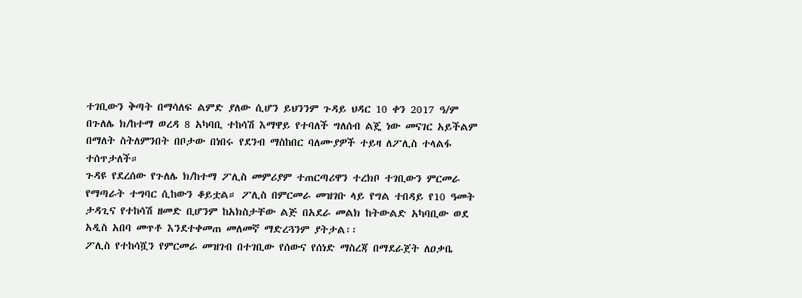ተገቢውን ቅጣት በማሳለፍ ልምድ ያለው ሲሆን ይህንንም ጉዳይ ህዳር 10 ቀን 2017 ዓ/ም በጉለሌ ክ/ከተማ ወረዳ 8 አካባቢ ተከሳሽ እማዋይ የተባለች ግለሰብ ልጄ ነው መናገር አይችልም በማለት ስትለምንበት በቦታው በነበሩ የደንብ ማስከበር ባለሙያዎች ተይዛ ለፖሊስ ተላልፋ ተሰጥታለች።
ጉዳዩ የደረሰው የጉለሌ ክ/ከተማ ፖሊስ መምሪያም ተጠርጣሪዋን ተረክቦ ተገቢውን ምርመራ የማጣራት ተግባር ሲከውን ቆይቷል። ፖሊስ በምርመራ መዝገቡ ላይ የግል ተበዳይ የ10 ዓመት ታዳጊና የተከሳሽ ዘመድ ቢሆንም ከአክስታቸው ልጅ በአደራ መልክ ከትውልድ አካባቢው ወደ አዲስ አበባ መጥቶ እንደተቀመጠ መለመኛ ማድረጓንም ያትታል፡፡
ፖሊስ የተከሳሿን የምርመራ መዝገብ በተገቢው የሰውና የሰነድ ማስረጃ በማደራጀት ለዐቃቤ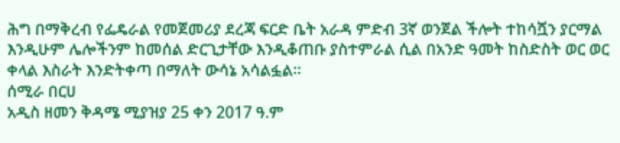ሕግ በማቅረብ የፌዴራል የመጀመሪያ ደረጃ ፍርድ ቤት አራዳ ምድብ 3ኛ ወንጀል ችሎት ተከሳሿን ያርማል እንዲሁም ሌሎችንም ከመሰል ድርጊታቸው እንዲቆጠቡ ያስተምራል ሲል በአንድ ዓመት ከስድስት ወር ወር ቀላል እስራት እንድትቀጣ በማለት ውሳኔ አሳልፏል።
ሰሚራ በርሀ
አዲስ ዘመን ቅዳሜ ሚያዝያ 25 ቀን 2017 ዓ.ም